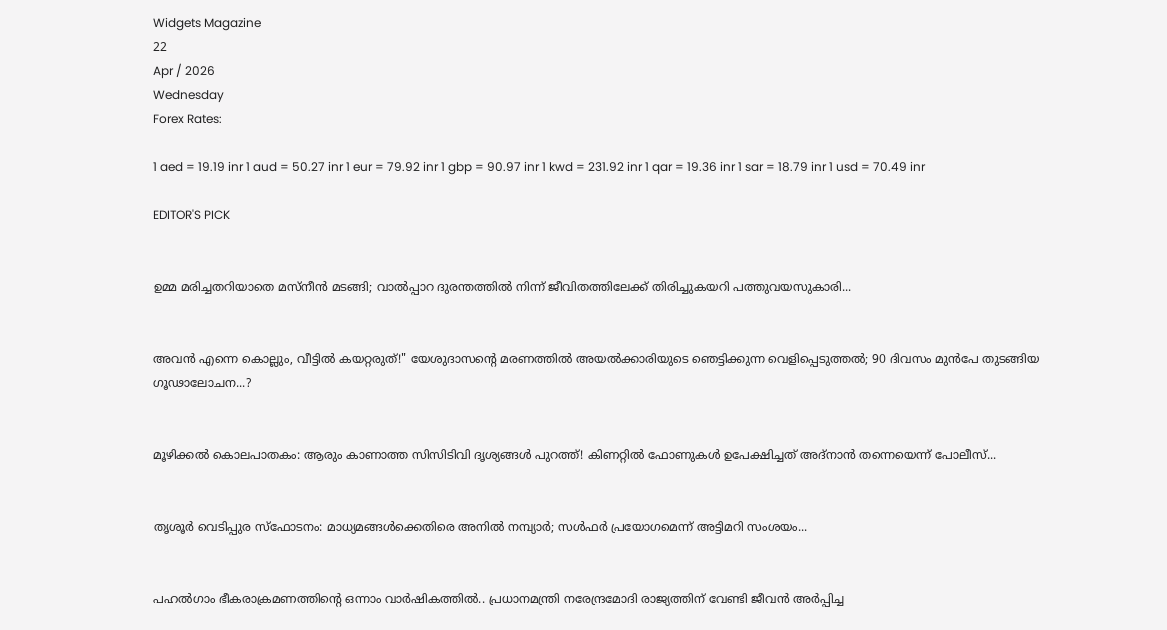Widgets Magazine
22
Apr / 2026
Wednesday
Forex Rates:

1 aed = 19.19 inr 1 aud = 50.27 inr 1 eur = 79.92 inr 1 gbp = 90.97 inr 1 kwd = 231.92 inr 1 qar = 19.36 inr 1 sar = 18.79 inr 1 usd = 70.49 inr

EDITOR'S PICK


ഉമ്മ മരിച്ചതറിയാതെ മസ്നീൻ മടങ്ങി; വാൽപ്പാറ ദുരന്തത്തിൽ നിന്ന് ജീവിതത്തിലേക്ക് തിരിച്ചുകയറി പത്തുവയസുകാരി...


അവൻ എന്നെ കൊല്ലും, വീട്ടിൽ കയറ്റരുത്!" യേശുദാസന്റെ മരണത്തിൽ അയൽക്കാരിയുടെ ഞെട്ടിക്കുന്ന വെളിപ്പെടുത്തൽ; 90 ദിവസം മുൻപേ തുടങ്ങിയ ഗൂഢാലോചന...?


മൂഴിക്കൽ കൊലപാതകം: ആരും കാണാത്ത സിസിടിവി ദൃശ്യങ്ങൾ പുറത്ത്! കിണറ്റിൽ ഫോണുകൾ ഉപേക്ഷിച്ചത് അദ്‌നാൻ തന്നെയെന്ന് പോലീസ്...


തൃശൂർ വെടിപ്പുര സ്ഫോടനം: മാധ്യമങ്ങൾക്കെതിരെ അനിൽ നമ്പ്യാർ; സൾഫർ പ്രയോഗമെന്ന് അട്ടിമറി സംശയം...


പഹൽഗാം ഭീകരാക്രമണത്തിന്റെ ഒന്നാം വാർഷികത്തിൽ.. പ്രധാനമന്ത്രി നരേന്ദ്രമോദി രാജ്യത്തിന് വേണ്ടി ജീവൻ അർപ്പിച്ച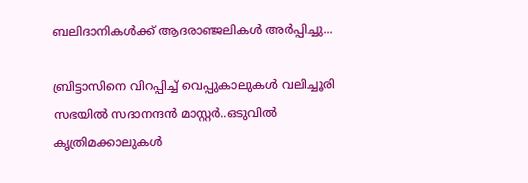ബലിദാനികൾക്ക് ആദരാഞ്ജലികൾ അ‍ർപ്പിച്ചു...

ബ്രിട്ടാസിനെ വിറപ്പിച്ച് വെപ്പുകാലുകൾ വലിച്ചൂരി സഭയിൽ സദാനന്ദൻ മാസ്റ്റർ..ഒടുവിൽ കൃത്രിമക്കാലുകൾ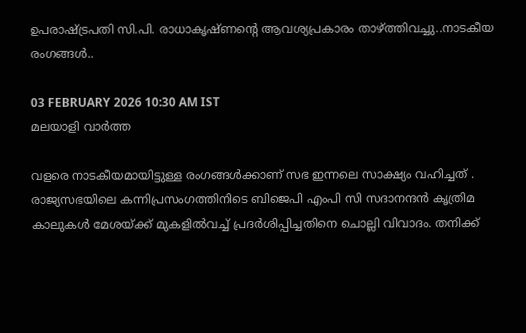ഉപരാഷ്ട്രപതി സി.പി. രാധാകൃഷ്ണന്റെ ആവശ്യപ്രകാരം താഴ്ത്തിവച്ചു..നാടകീയ രംഗങ്ങൾ..

03 FEBRUARY 2026 10:30 AM IST
മലയാളി വാര്‍ത്ത

വളരെ നാടകീയമായിട്ടുള്ള രംഗങ്ങൾക്കാണ് സഭ ഇന്നലെ സാക്ഷ്യം വഹിച്ചത് . രാജ്യസഭയിലെ കന്നിപ്രസംഗത്തിനിടെ ബിജെപി എംപി സി സദാനന്ദൻ കൃത്രിമ കാലുകൾ മേശയ്ക്ക് മുകളിൽവച്ച് പ്രദർശിപ്പിച്ചതിനെ ചൊല്ലി വിവാദം. തനിക്ക്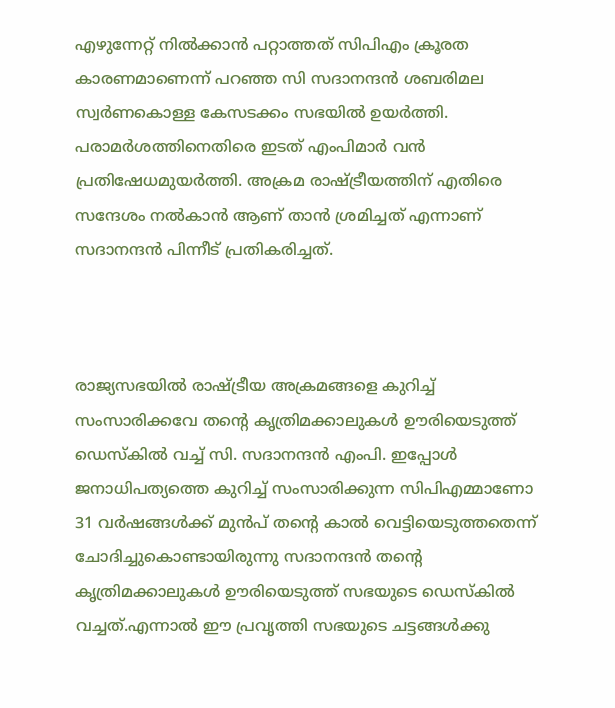എഴുന്നേറ്റ് നിൽക്കാൻ പറ്റാത്തത് സിപിഎം ക്രൂരത കാരണമാണെന്ന് പറഞ്ഞ സി സദാനന്ദൻ ശബരിമല സ്വർണകൊള്ള കേസടക്കം സഭയിൽ ഉയർത്തി. പരാമർശത്തിനെതിരെ ഇടത് എംപിമാർ വൻ പ്രതിഷേധമുയർത്തി. അക്രമ രാഷ്ട്രീയത്തിന് എതിരെ സന്ദേശം നൽകാൻ ആണ് താൻ ശ്രമിച്ചത് എന്നാണ് സദാനന്ദൻ പിന്നീട് പ്രതികരിച്ചത്.



രാജ്യസഭയിൽ രാഷ്ട്രീയ അക്രമങ്ങളെ കുറിച്ച് സംസാരിക്കവേ തന്റെ കൃത്രിമക്കാലുകൾ ഊരിയെടുത്ത് ഡെസ്കിൽ വച്ച് സി. സദാനന്ദൻ എംപി. ഇപ്പോൾ ജനാധിപത്യത്തെ കുറിച്ച് സംസാരിക്കുന്ന സിപിഎമ്മാണോ 31 വർഷങ്ങൾക്ക് മുൻപ് തന്റെ കാൽ വെട്ടിയെടുത്തതെന്ന് ചോദിച്ചുകൊണ്ടായിരുന്നു സദാനന്ദൻ തന്റെ കൃത്രിമക്കാലുകൾ ഊരിയെടുത്ത് സഭയുടെ ഡെസ്കിൽ വച്ചത്.എന്നാൽ ഈ പ്രവൃത്തി സഭയുടെ ചട്ടങ്ങൾക്കു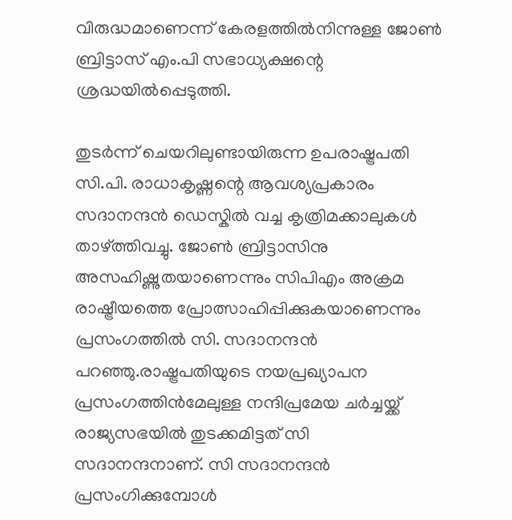വിരുദ്ധമാണെന്ന് കേരളത്തിൽനിന്നുള്ള ജോൺ ബ്രിട്ടാസ് എം.പി സഭാധ്യക്ഷന്റെ ശ്രദ്ധയിൽപ്പെടുത്തി.

തുടർന്ന് ചെയറിലുണ്ടായിരുന്ന ഉപരാഷ്ട്രപതി സി.പി. രാധാകൃഷ്ണന്റെ ആവശ്യപ്രകാരം സദാനന്ദൻ ഡെസ്കിൽ വച്ച കൃത്രിമക്കാലുകൾ താഴ്ത്തിവച്ചു. ജോൺ ബ്രിട്ടാസിനു അസഹിഷ്ണുതയാണെന്നും സിപിഎം അക്രമ രാഷ്ട്രീയത്തെ പ്രോത്സാഹിപ്പിക്കുകയാണെന്നും പ്രസംഗത്തിൽ സി. സദാനന്ദൻ പറഞ്ഞു.രാഷ്ട്രപതിയുടെ നയപ്രഖ്യാപന പ്രസംഗത്തിൻമേലുള്ള നന്ദിപ്രമേയ ചർച്ചയ്ക്ക് രാജ്യസഭയിൽ തുടക്കമിട്ടത് സി സദാനന്ദനാണ്. സി സദാനന്ദൻ പ്രസംഗിക്കുമ്പോൾ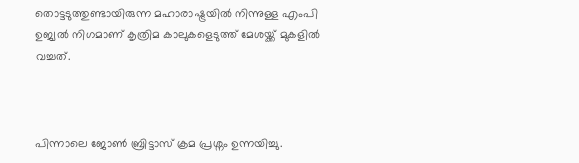തൊട്ടടുത്തുണ്ടായിരുന്ന മഹാരാഷ്ട്രയിൽ നിന്നുള്ള എംപി ഉജ്വൽ നിഗമാണ് കൃത്രിമ കാലുകളെടുത്ത് മേശയ്ക്ക് മുകളിൽ വച്ചത്.



പിന്നാലെ ജോൺ ബ്രിട്ടാസ് ക്രമ പ്രശ്നം ഉന്നയിച്ചു.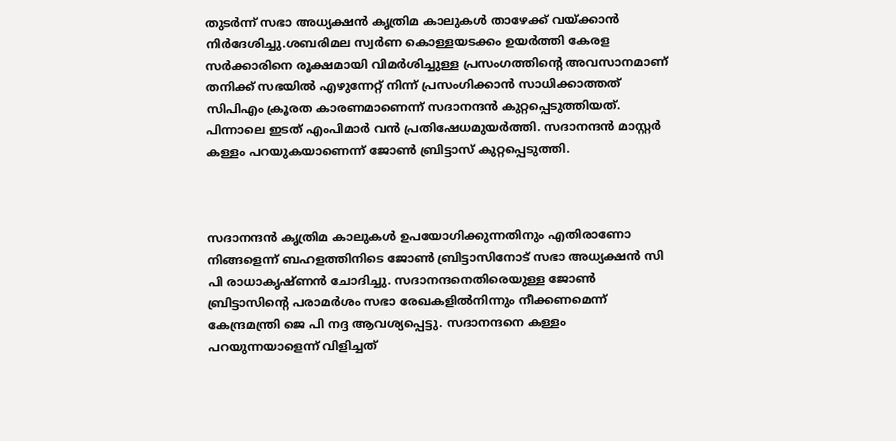തുടർന്ന് സഭാ അധ്യക്ഷൻ കൃത്രിമ കാലുകൾ താഴേക്ക് വയ്ക്കാൻ നിർദേശിച്ചു.ശബരിമല സ്വർണ കൊള്ളയടക്കം ഉയർത്തി കേരള സർക്കാരിനെ രൂക്ഷമായി വിമർശിച്ചുള്ള പ്രസംഗത്തിന്‍റെ അവസാനമാണ് തനിക്ക് സഭയിൽ എഴുന്നേറ്റ് നിന്ന് പ്രസംഗിക്കാൻ സാധിക്കാത്തത് സിപിഎം ക്രൂരത കാരണമാണെന്ന് സദാനന്ദൻ കുറ്റപ്പെടുത്തിയത്. പിന്നാലെ ഇടത് എംപിമാർ വൻ പ്രതിഷേധമുയർത്തി. സദാനന്ദൻ മാസ്റ്റർ കള്ളം പറയുകയാണെന്ന് ജോൺ ബ്രിട്ടാസ് കുറ്റപ്പെടുത്തി.



സദാനന്ദൻ കൃത്രിമ കാലുകൾ ഉപയോഗിക്കുന്നതിനും എതിരാണോ നിങ്ങളെന്ന് ബഹളത്തിനിടെ ജോൺ ബ്രിട്ടാസിനോട് സഭാ അധ്യക്ഷൻ സി പി രാധാകൃഷ്ണൻ ചോദിച്ചു. സദാനന്ദനെതിരെയുള്ള ജോൺ ബ്രിട്ടാസിന്‍റെ പരാമർശം സഭാ രേഖകളിൽനിന്നും നീക്കണമെന്ന് കേന്ദ്രമന്ത്രി ജെ പി നദ്ദ ആവശ്യപ്പെട്ടു. സദാനന്ദനെ കള്ളം പറയുന്നയാളെന്ന് വിളിച്ചത്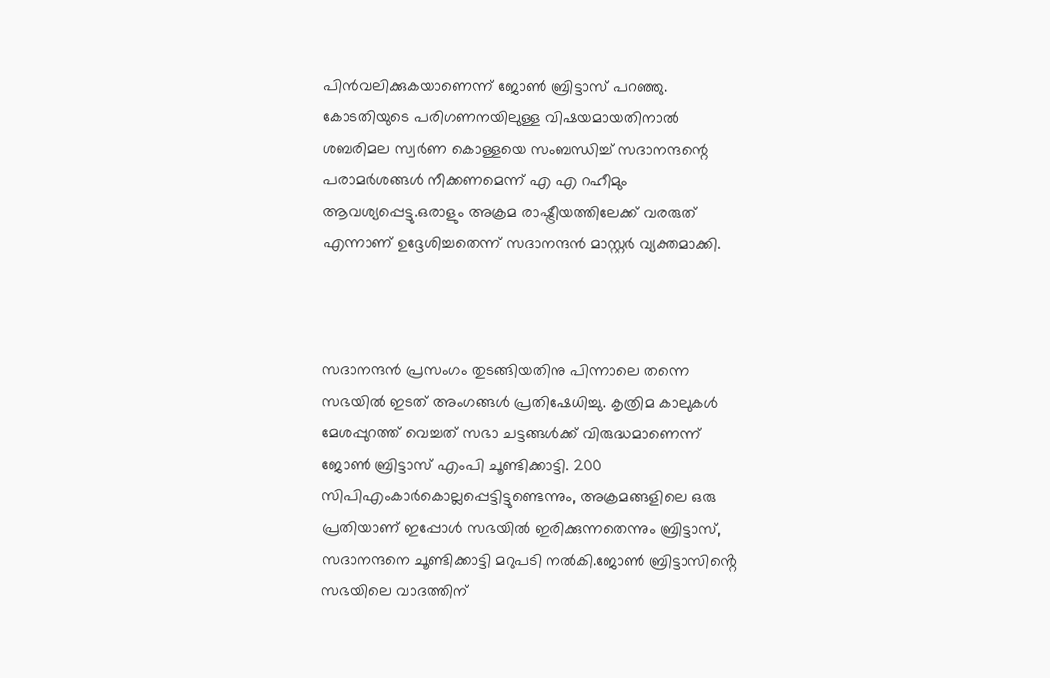പിൻവലിക്കുകയാണെന്ന് ജോൺ ബ്രിട്ടാസ് പറഞ്ഞു. കോടതിയുടെ പരിഗണനയിലുള്ള വിഷയമായതിനാൽ ശബരിമല സ്വർണ കൊള്ളയെ സംബന്ധിച്ച് സദാനന്ദന്റെ പരാമർശങ്ങൾ നീക്കണമെന്ന് എ എ റഹീമും ആവശ്യപ്പെട്ടു.ഒരാളും അക്രമ രാഷ്ട്രീയത്തിലേക്ക് വരരുത് എന്നാണ് ഉദ്ദേശിച്ചതെന്ന് സദാനന്ദൻ മാസ്റ്റർ വ്യക്തമാക്കി.



സദാനന്ദൻ പ്രസംഗം തുടങ്ങിയതിനു പിന്നാലെ തന്നെ സഭയിൽ ഇടത് അംഗങ്ങൾ പ്രതിഷേധിച്ചു. കൃത്രിമ കാലുകൾ മേശപ്പുറത്ത് വെച്ചത് സഭാ ചട്ടങ്ങൾക്ക് വിരുദ്ധമാണെന്ന് ജോൺ ബ്രിട്ടാസ് എംപി ചൂണ്ടിക്കാട്ടി. 200 സിപിഎംകാർകൊല്ലപ്പെട്ടിട്ടുണ്ടെന്നും, അക്രമങ്ങളിലെ ഒരു പ്രതിയാണ് ഇപ്പോൾ സഭയിൽ ഇരിക്കുന്നതെന്നും ബ്രിട്ടാസ്, സദാനന്ദനെ ചൂണ്ടിക്കാട്ടി മറുപടി നൽകി.ജോൺ ബ്രിട്ടാസിൻ്റെ സഭയിലെ വാദത്തിന്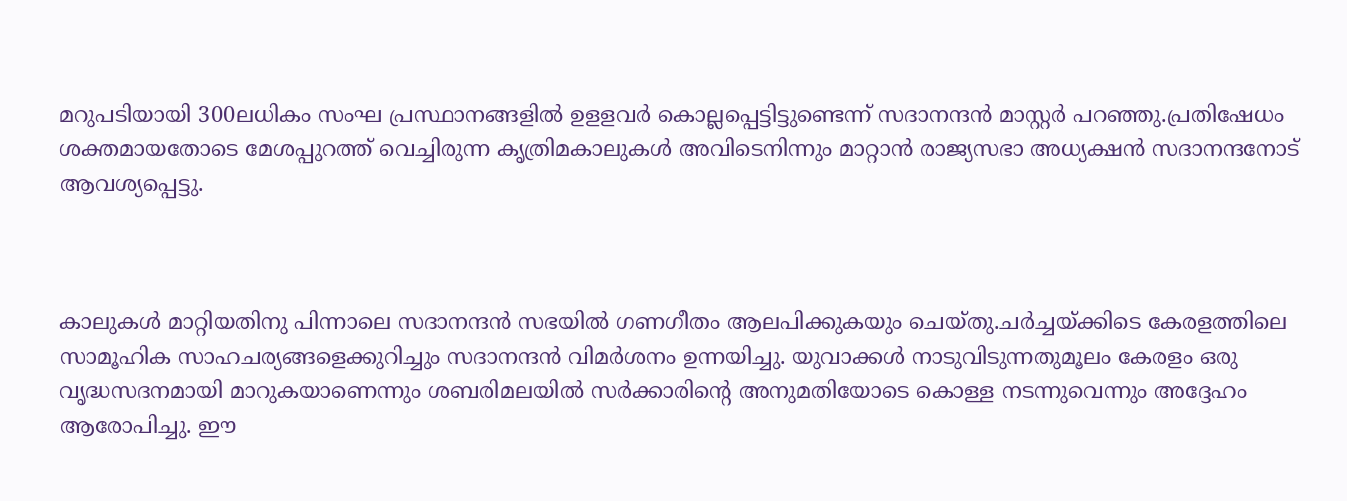മറുപടിയായി 300ലധികം സംഘ പ്രസ്ഥാനങ്ങളിൽ ഉളളവർ കൊല്ലപ്പെട്ടിട്ടുണ്ടെന്ന് സദാനന്ദൻ മാസ്റ്റർ പറഞ്ഞു.പ്രതിഷേധം ശക്തമായതോടെ മേശപ്പുറത്ത് വെച്ചിരുന്ന കൃത്രിമകാലുകൾ അവിടെനിന്നും മാറ്റാൻ രാജ്യസഭാ അധ്യക്ഷൻ സദാനന്ദനോട് ആവശ്യപ്പെട്ടു.



കാലുകൾ മാറ്റിയതിനു പിന്നാലെ സദാനന്ദൻ സഭയിൽ ഗണഗീതം ആലപിക്കുകയും ചെയ്തു.ചർച്ചയ്ക്കിടെ കേരളത്തിലെ സാമൂഹിക സാഹചര്യങ്ങളെക്കുറിച്ചും സദാനന്ദൻ വിമർശനം ഉന്നയിച്ചു. യുവാക്കൾ നാടുവിടുന്നതുമൂലം കേരളം ഒരു വൃദ്ധസദനമായി മാറുകയാണെന്നും ശബരിമലയിൽ സർക്കാരിന്റെ അനുമതിയോടെ കൊള്ള നടന്നുവെന്നും അദ്ദേഹം ആരോപിച്ചു. ഈ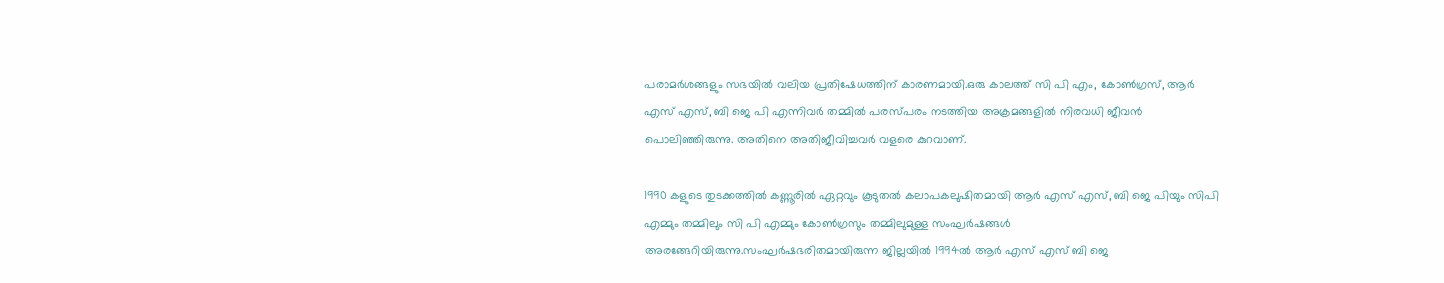പരാമർശങ്ങളും സഭയിൽ വലിയ പ്രതിഷേധത്തിന് കാരണമായി.ഒരു കാലത്ത് സി പി എം, കോൺഗ്രസ്, ആർ എസ് എസ്, ബി ജെ പി എന്നിവർ തമ്മിൽ പരസ്പരം നടത്തിയ അക്രമങ്ങളിൽ നിരവധി ജീവൻ പൊലിഞ്ഞിരുന്നു. അതിനെ അതിജീവിച്ചവർ വളരെ കുറവാണ്.

1990 കളുടെ തുടക്കത്തിൽ കണ്ണൂരിൽ ഏറ്റവും കൂടുതൽ കലാപകലുഷിതമായി ആർ എസ് എസ്, ബി ജെ പിയും സിപി എമ്മും തമ്മിലും സി പി എമ്മും കോൺഗ്രസും തമ്മിലുമുള്ള സംഘർഷങ്ങൾ അരങ്ങേറിയിരുന്നു.സംഘർഷഭരിതമായിരുന്ന ജില്ലയിൽ 1994ൽ ആർ എസ് എസ് ബി ജെ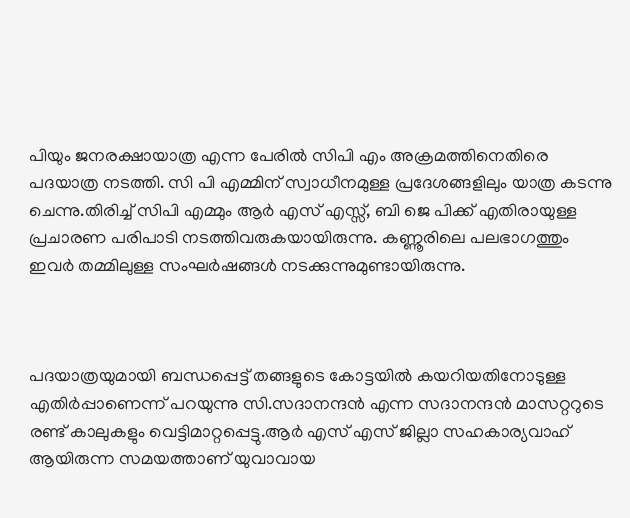പിയും ജനരക്ഷായാത്ര എന്ന പേരിൽ സിപി എം അക്രമത്തിനെതിരെ പദയാത്ര നടത്തി. സി പി എമ്മിന് സ്വാധീനമുള്ള പ്രദേശങ്ങളിലും യാത്ര കടന്നു ചെന്നു.തിരിച്ച് സിപി എമ്മും ആർ എസ് എസ്സ്, ബി ജെ പിക്ക് എതിരായുള്ള പ്രചാരണ പരിപാടി നടത്തിവരുകയായിരുന്നു. കണ്ണൂരിലെ പലഭാഗത്തും ഇവർ തമ്മിലുള്ള സംഘർഷങ്ങൾ നടക്കുന്നുമുണ്ടായിരുന്നു.



പദയാത്രയുമായി ബന്ധപ്പെട്ട് തങ്ങളുടെ കോട്ടയിൽ കയറിയതിനോടുള്ള എതിർപ്പാണെന്ന് പറയുന്നു സി.സദാനന്ദൻ എന്ന സദാനന്ദൻ മാസറ്ററുടെ രണ്ട് കാലുകളും വെട്ടിമാറ്റപ്പെട്ടു.ആർ എസ് എസ് ജില്ലാ സഹകാര്യവാഹ് ആയിരുന്ന സമയത്താണ് യുവാവായ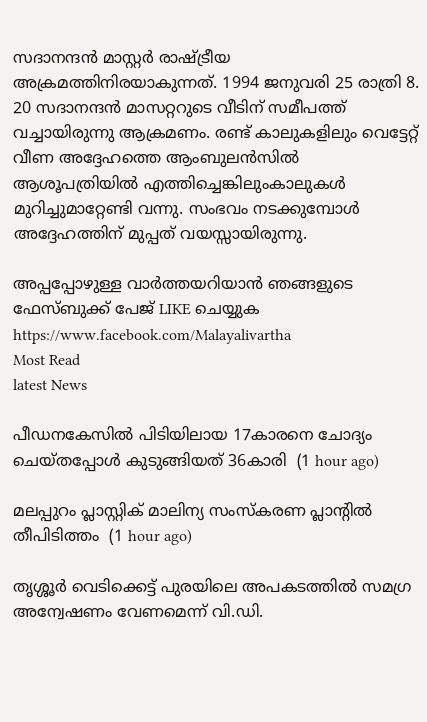സദാനന്ദൻ മാസ്റ്റർ രാഷ്ട്രീയ അക്രമത്തിനിരയാകുന്നത്. 1994 ജനുവരി 25 രാത്രി 8. 20 സദാനന്ദൻ മാസറ്ററുടെ വീടിന് സമീപത്ത് വച്ചായിരുന്നു ആക്രമണം. രണ്ട് കാലുകളിലും വെട്ടേറ്റ് വീണ അദ്ദേഹത്തെ ആംബുലൻസിൽ ആശൂപത്രിയിൽ എത്തിച്ചെങ്കിലുംകാലുകൾ മുറിച്ചുമാറ്റേണ്ടി വന്നു. സംഭവം നടക്കുമ്പോൾ അദ്ദേഹത്തിന് മുപ്പത് വയസ്സായിരുന്നു.

അപ്പപ്പോഴുള്ള വാര്‍ത്തയറിയാന്‍ ഞങ്ങളുടെ ഫേസ്‌ബുക്ക്‌ പേജ് LIKE ചെയ്യുക
https://www.facebook.com/Malayalivartha
Most Read
latest News

പീഡനകേസില്‍ പിടിയിലായ 17കാരനെ ചോദ്യം ചെയ്തപ്പോള്‍ കുടുങ്ങിയത് 36കാരി  (1 hour ago)

മലപ്പുറം പ്ലാസ്റ്റിക് മാലിന്യ സംസ്‌കരണ പ്ലാന്റില്‍ തീപിടിത്തം  (1 hour ago)

തൃശ്ശൂര്‍ വെടിക്കെട്ട് പുരയിലെ അപകടത്തില്‍ സമഗ്ര അന്വേഷണം വേണമെന്ന് വി.ഡി.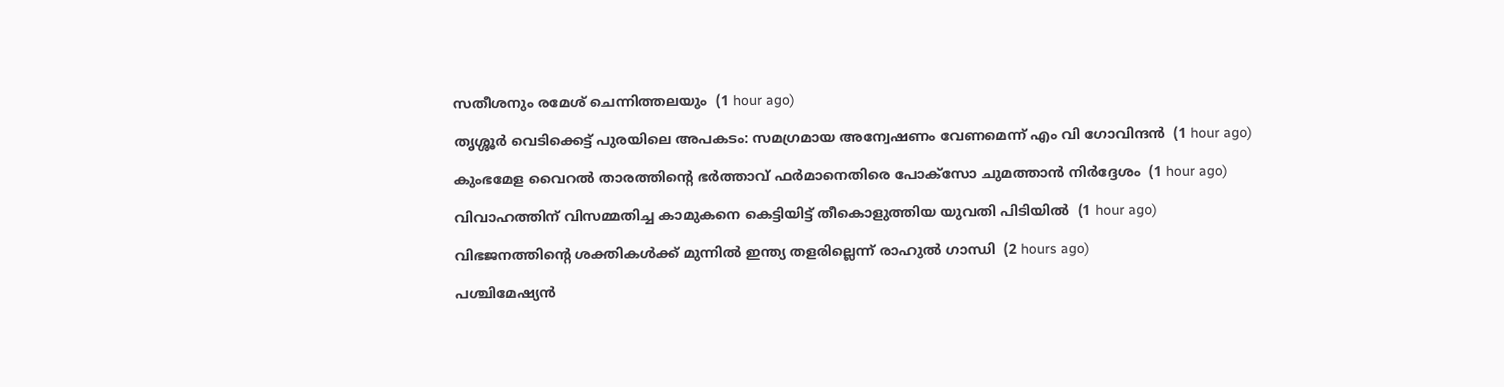സതീശനും രമേശ് ചെന്നിത്തലയും  (1 hour ago)

തൃശ്ശൂര്‍ വെടിക്കെട്ട് പുരയിലെ അപകടം: സമഗ്രമായ അന്വേഷണം വേണമെന്ന് എം വി ഗോവിന്ദന്‍  (1 hour ago)

കുംഭമേള വൈറല്‍ താരത്തിന്റെ ഭര്‍ത്താവ് ഫര്‍മാനെതിരെ പോക്‌സോ ചുമത്താന്‍ നിര്‍ദ്ദേശം  (1 hour ago)

വിവാഹത്തിന് വിസമ്മതിച്ച കാമുകനെ കെട്ടിയിട്ട് തീകൊളുത്തിയ യുവതി പിടിയില്‍  (1 hour ago)

വിഭജനത്തിന്റെ ശക്തികള്‍ക്ക് മുന്നില്‍ ഇന്ത്യ തളരില്ലെന്ന് രാഹുല്‍ ഗാന്ധി  (2 hours ago)

പശ്ചിമേഷ്യന്‍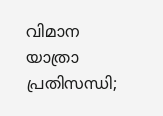വിമാന യാത്രാ പ്രതിസന്ധി;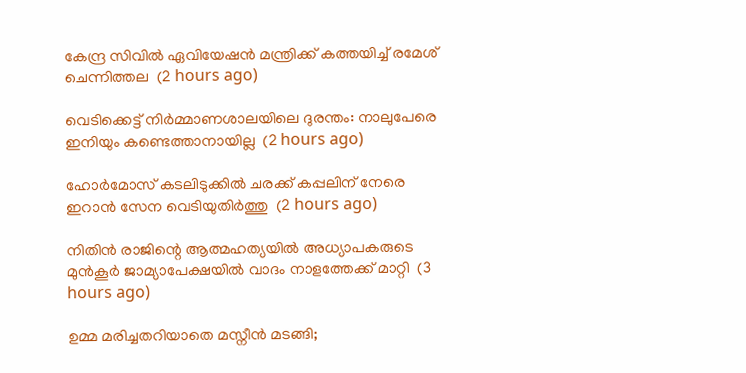കേന്ദ്ര സിവില്‍ ഏവിയേഷന്‍ മന്ത്രിക്ക് കത്തയിച്ച് രമേശ് ചെന്നിത്തല  (2 hours ago)

വെടിക്കെട്ട് നിര്‍മ്മാണശാലയിലെ ദുരന്തം: നാലുപേരെ ഇനിയും കണ്ടെത്താനായില്ല  (2 hours ago)

ഹോര്‍മോസ് കടലിടുക്കില്‍ ചരക്ക് കപ്പലിന് നേരെ ഇറാന്‍ സേന വെടിയുതിര്‍ത്തു  (2 hours ago)

നിതിന്‍ രാജിന്റെ ആത്മഹത്യയില്‍ അധ്യാപകരുടെ മുന്‍കൂര്‍ ജാമ്യാപേക്ഷയില്‍ വാദം നാളത്തേക്ക് മാറ്റി  (3 hours ago)

ഉമ്മ മരിച്ചതറിയാതെ മസ്നീൻ മടങ്ങി;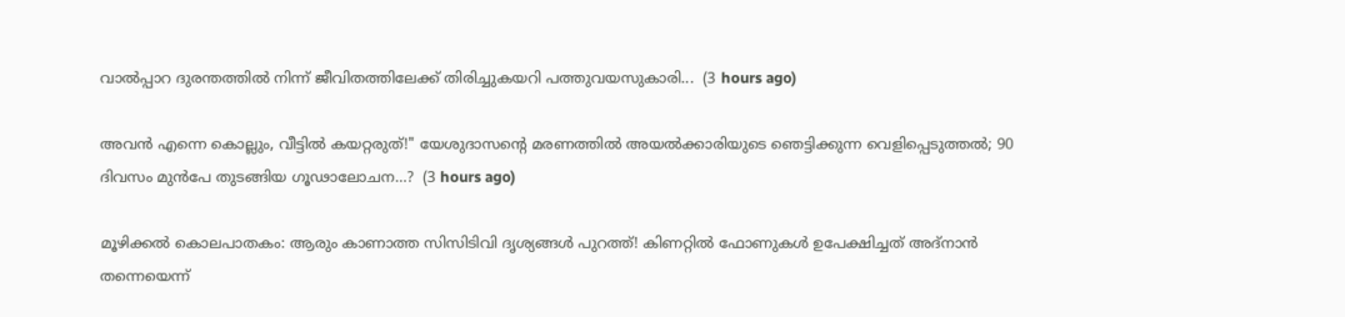വാൽപ്പാറ ദുരന്തത്തിൽ നിന്ന് ജീവിതത്തിലേക്ക് തിരിച്ചുകയറി പത്തുവയസുകാരി...  (3 hours ago)

അവൻ എന്നെ കൊല്ലും, വീട്ടിൽ കയറ്റരുത്!" യേശുദാസന്റെ മരണത്തിൽ അയൽക്കാരിയുടെ ഞെട്ടിക്കുന്ന വെളിപ്പെടുത്തൽ; 90 ദിവസം മുൻപേ തുടങ്ങിയ ഗൂഢാലോചന...?  (3 hours ago)

മൂഴിക്കൽ കൊലപാതകം: ആരും കാണാത്ത സിസിടിവി ദൃശ്യങ്ങൾ പുറത്ത്! കിണറ്റിൽ ഫോണുകൾ ഉപേക്ഷിച്ചത് അദ്‌നാൻ തന്നെയെന്ന്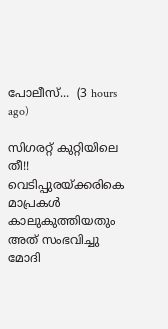പോലീസ്...  (3 hours ago)

സിഗരറ്റ് കുറ്റിയിലെ തീ!! വെടിപ്പുരയ്ക്കരികെ മാപ്രകൾ കാലുകുത്തിയതും അത് സംഭവിച്ചു മോദി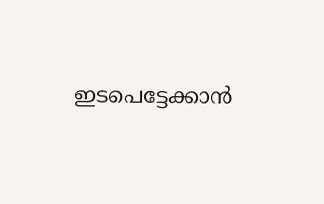ഇടപെട്ടേക്കാൻ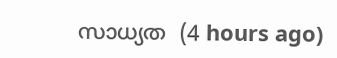സാധ്യത  (4 hours ago)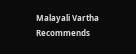Malayali Vartha Recommends